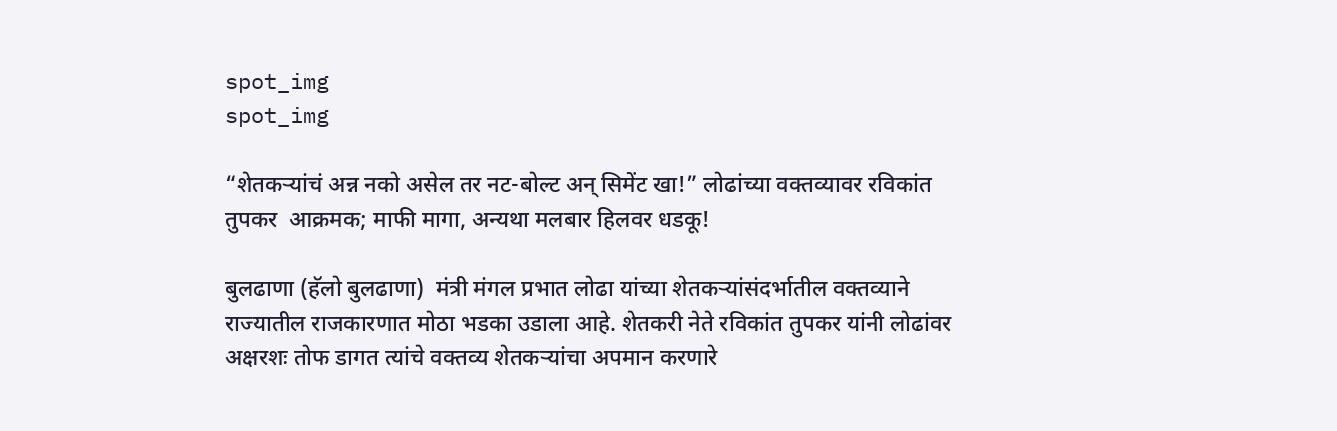spot_img
spot_img

“शेतकऱ्यांचं अन्न नको असेल तर नट-बोल्ट अन् सिमेंट खा!” लोढांच्या वक्तव्यावर रविकांत तुपकर  आक्रमक; माफी मागा, अन्यथा मलबार हिलवर धडकू!

बुलढाणा (हॅलो बुलढाणा)  मंत्री मंगल प्रभात लोढा यांच्या शेतकऱ्यांसंदर्भातील वक्तव्याने राज्यातील राजकारणात मोठा भडका उडाला आहे. शेतकरी नेते रविकांत तुपकर यांनी लोढांवर अक्षरशः तोफ डागत त्यांचे वक्तव्य शेतकऱ्यांचा अपमान करणारे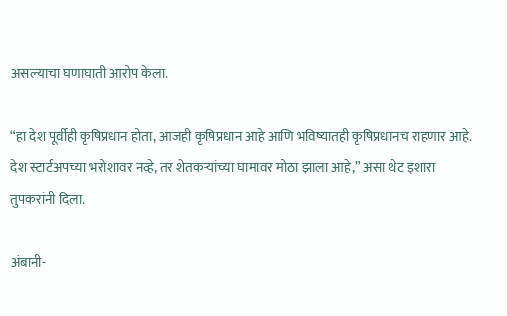असल्याचा घणाघाती आरोप केला.

“हा देश पूर्वीही कृषिप्रधान होता, आजही कृषिप्रधान आहे आणि भविष्यातही कृषिप्रधानच राहणार आहे. देश स्टार्टअपच्या भरोशावर नव्हे, तर शेतकऱ्यांच्या घामावर मोठा झाला आहे,” असा थेट इशारा तुपकरांनी दिला.

अंबानी-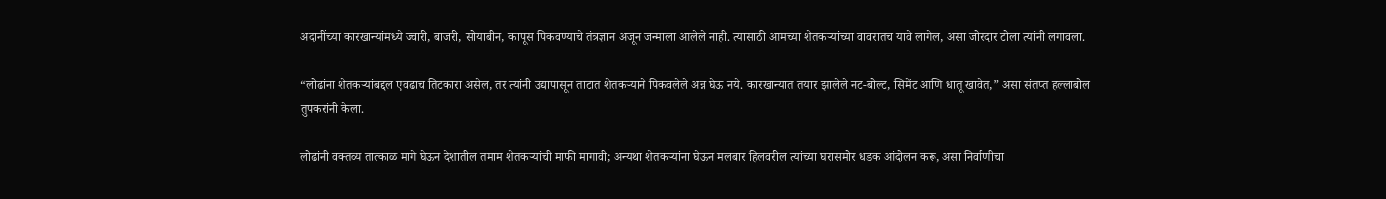अदानींच्या कारखान्यांमध्ये ज्वारी, बाजरी, सोयाबीन, कापूस पिकवण्याचे तंत्रज्ञान अजून जन्माला आलेले नाही. त्यासाठी आमच्या शेतकऱ्यांच्या वावरातच यावे लागेल, असा जोरदार टोला त्यांनी लगावला.

“लोढांना शेतकऱ्यांबद्दल एवढाच तिटकारा असेल, तर त्यांनी उद्यापासून ताटात शेतकऱ्याने पिकवलेले अन्न घेऊ नये. कारखान्यात तयार झालेले नट-बोल्ट, सिमेंट आणि धातू खावेत,” असा संतप्त हल्लाबोल तुपकरांनी केला.

लोढांनी वक्तव्य तात्काळ मागे घेऊन देशातील तमाम शेतकऱ्यांची माफी मागावी; अन्यथा शेतकऱ्यांना घेऊन मलबार हिलवरील त्यांच्या घरासमोर धडक आंदोलन करू, असा निर्वाणीचा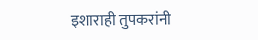इशाराही तुपकरांनी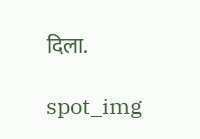दिला.

spot_img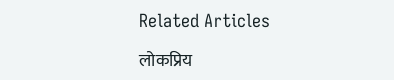Related Articles

लोकप्रिय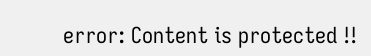error: Content is protected !!